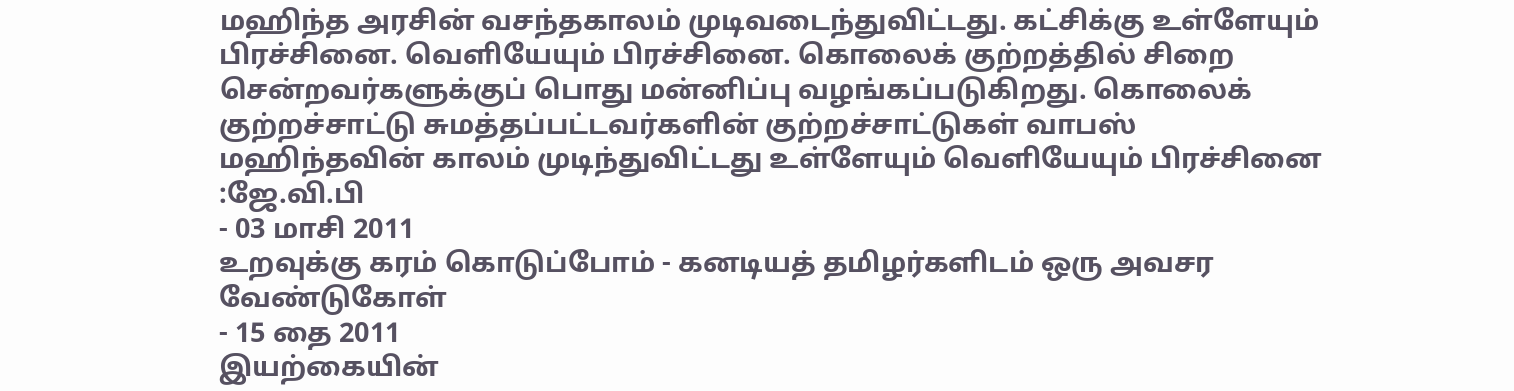மஹிந்த அரசின் வசந்தகாலம் முடிவடைந்துவிட்டது. கட்சிக்கு உள்ளேயும் பிரச்சினை. வெளியேயும் பிரச்சினை. கொலைக் குற்றத்தில் சிறை சென்றவர்களுக்குப் பொது மன்னிப்பு வழங்கப்படுகிறது. கொலைக் குற்றச்சாட்டு சுமத்தப்பட்டவர்களின் குற்றச்சாட்டுகள் வாபஸ்
மஹிந்தவின் காலம் முடிந்துவிட்டது உள்ளேயும் வெளியேயும் பிரச்சினை :ஜே.வி.பி
- 03 மாசி 2011
உறவுக்கு கரம் கொடுப்போம் - கனடியத் தமிழர்களிடம் ஒரு அவசர வேண்டுகோள்
- 15 தை 2011
இயற்கையின்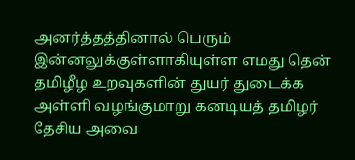அனர்த்தத்தினால் பெரும் இன்னலுக்குள்ளாகியுள்ள எமது தென் தமிழீழ உறவுகளின் துயர் துடைக்க அள்ளி வழங்குமாறு கனடியத் தமிழர் தேசிய அவை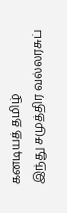கனடியத் தமிழ்
இந்து சமுத்திர வல்லரசுப்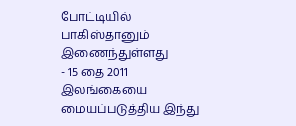போட்டியில் பாகிஸ்தானும் இணைந்துள்ளது
- 15 தை 2011
இலங்கையை மையப்படுத்திய இந்து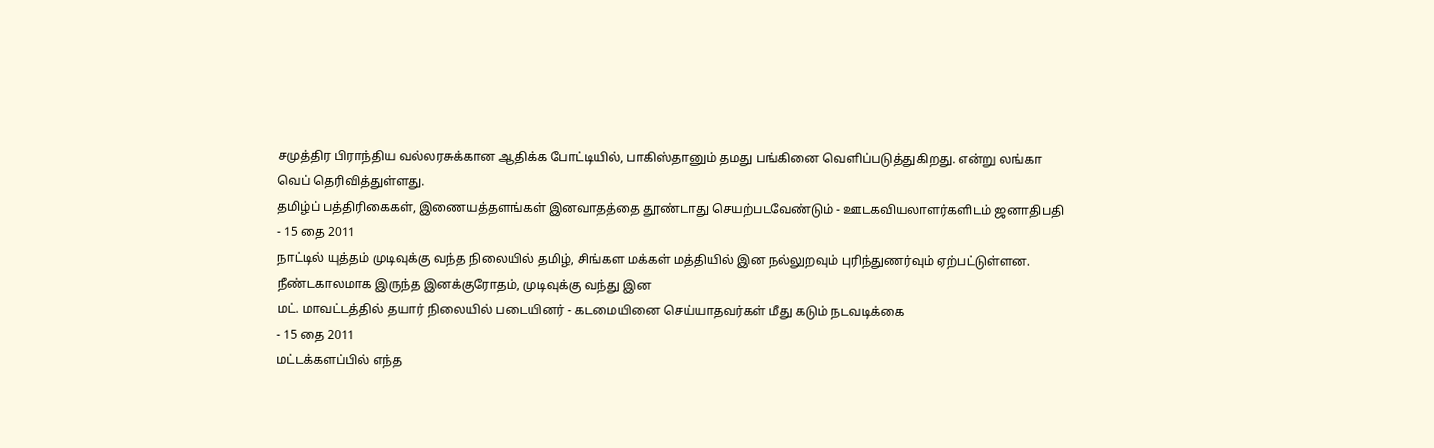சமுத்திர பிராந்திய வல்லரசுக்கான ஆதிக்க போட்டியில், பாகிஸ்தானும் தமது பங்கினை வெளிப்படுத்துகிறது. என்று லங்கா வெப் தெரிவித்துள்ளது.
தமிழ்ப் பத்திரிகைகள், இணையத்தளங்கள் இனவாதத்தை தூண்டாது செயற்படவேண்டும் - ஊடகவியலாளர்களிடம் ஜனாதிபதி
- 15 தை 2011
நாட்டில் யுத்தம் முடிவுக்கு வந்த நிலையில் தமிழ், சிங்கள மக்கள் மத்தியில் இன நல்லுறவும் புரிந்துணர்வும் ஏற்பட்டுள்ளன. நீண்டகாலமாக இருந்த இனக்குரோதம், முடிவுக்கு வந்து இன
மட். மாவட்டத்தில் தயார் நிலையில் படையினர் - கடமையினை செய்யாதவர்கள் மீது கடும் நடவடிக்கை
- 15 தை 2011
மட்டக்களப்பில் எந்த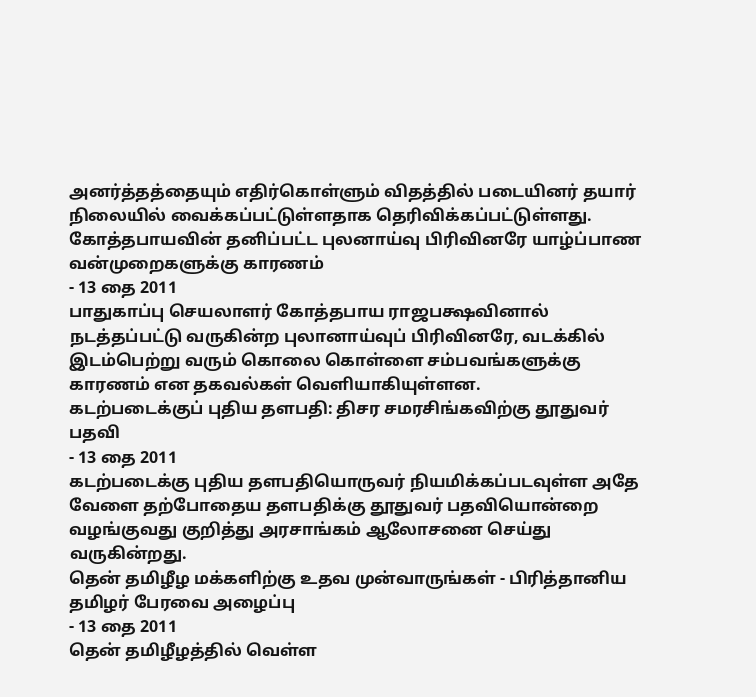அனர்த்தத்தையும் எதிர்கொள்ளும் விதத்தில் படையினர் தயார் நிலையில் வைக்கப்பட்டுள்ளதாக தெரிவிக்கப்பட்டுள்ளது.
கோத்தபாயவின் தனிப்பட்ட புலனாய்வு பிரிவினரே யாழ்ப்பாண வன்முறைகளுக்கு காரணம்
- 13 தை 2011
பாதுகாப்பு செயலாளர் கோத்தபாய ராஜபக்ஷவினால் நடத்தப்பட்டு வருகின்ற புலானாய்வுப் பிரிவினரே, வடக்கில் இடம்பெற்று வரும் கொலை கொள்ளை சம்பவங்களுக்கு காரணம் என தகவல்கள் வெளியாகியுள்ளன.
கடற்படைக்குப் புதிய தளபதி: திசர சமரசிங்கவிற்கு தூதுவர் பதவி
- 13 தை 2011
கடற்படைக்கு புதிய தளபதியொருவர் நியமிக்கப்படவுள்ள அதே வேளை தற்போதைய தளபதிக்கு தூதுவர் பதவியொன்றை வழங்குவது குறித்து அரசாங்கம் ஆலோசனை செய்து வருகின்றது.
தென் தமிழீழ மக்களிற்கு உதவ முன்வாருங்கள் - பிரித்தானிய தமிழர் பேரவை அழைப்பு
- 13 தை 2011
தென் தமிழீழத்தில் வெள்ள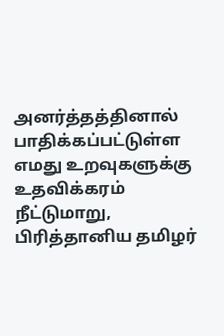அனர்த்தத்தினால் பாதிக்கப்பட்டுள்ள எமது உறவுகளுக்கு உதவிக்கரம் நீட்டுமாறு, பிரித்தானிய தமிழர்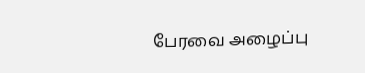பேரவை அழைப்பு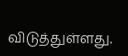விடுத்துள்ளது.